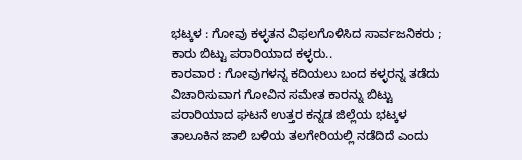ಭಟ್ಕಳ : ಗೋವು ಕಳ್ಳತನ ವಿಫಲಗೊಳಿಸಿದ ಸಾರ್ವಜನಿಕರು ; ಕಾರು ಬಿಟ್ಟು ಪರಾರಿಯಾದ ಕಳ್ಳರು..
ಕಾರವಾರ : ಗೋವುಗಳನ್ನ ಕದಿಯಲು ಬಂದ ಕಳ್ಳರನ್ನ ತಡೆದು ವಿಚಾರಿಸುವಾಗ ಗೋವಿನ ಸಮೇತ ಕಾರನ್ನು ಬಿಟ್ಟು ಪರಾರಿಯಾದ ಘಟನೆ ಉತ್ತರ ಕನ್ನಡ ಜಿಲ್ಲೆಯ ಭಟ್ಕಳ ತಾಲೂಕಿನ ಜಾಲಿ ಬಳಿಯ ತಲಗೇರಿಯಲ್ಲಿ ನಡೆದಿದೆ ಎಂದು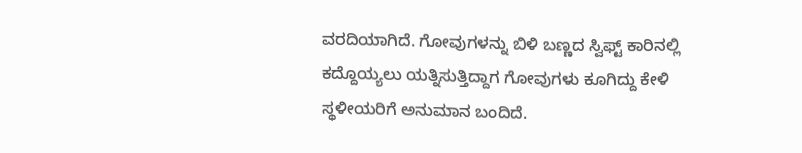ವರದಿಯಾಗಿದೆ. ಗೋವುಗಳನ್ನು ಬಿಳಿ ಬಣ್ಣದ ಸ್ವಿಫ್ಟ್ ಕಾರಿನಲ್ಲಿ ಕದ್ದೊಯ್ಯಲು ಯತ್ನಿಸುತ್ತಿದ್ದಾಗ ಗೋವುಗಳು ಕೂಗಿದ್ದು ಕೇಳಿ ಸ್ಥಳೀಯರಿಗೆ ಅನುಮಾನ ಬಂದಿದೆ.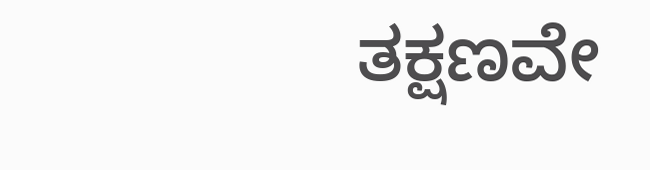ತಕ್ಷಣವೇ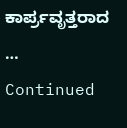ಕಾರ್ಪ್ರವೃತ್ತರಾದ … Continued